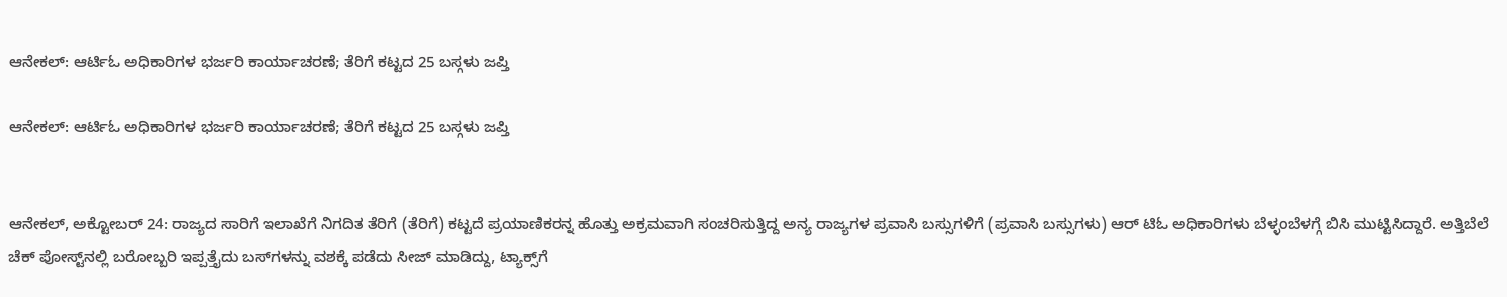ಆನೇಕಲ್: ಆರ್ಟಿಓ ಅಧಿಕಾರಿಗಳ ಭರ್ಜರಿ ಕಾರ್ಯಾಚರಣೆ; ತೆರಿಗೆ ಕಟ್ಟದ 25 ಬಸ್ಗಳು ಜಪ್ತಿ

ಆನೇಕಲ್: ಆರ್ಟಿಓ ಅಧಿಕಾರಿಗಳ ಭರ್ಜರಿ ಕಾರ್ಯಾಚರಣೆ; ತೆರಿಗೆ ಕಟ್ಟದ 25 ಬಸ್ಗಳು ಜಪ್ತಿ


ಆನೇಕಲ್, ಅಕ್ಟೋಬರ್ 24: ರಾಜ್ಯದ ಸಾರಿಗೆ ಇಲಾಖೆಗೆ ನಿಗದಿತ ತೆರಿಗೆ (ತೆರಿಗೆ) ಕಟ್ಟದೆ ಪ್ರಯಾಣಿಕರನ್ನ ಹೊತ್ತು ಅಕ್ರಮವಾಗಿ ಸಂಚರಿಸುತ್ತಿದ್ದ ಅನ್ಯ ರಾಜ್ಯಗಳ ಪ್ರವಾಸಿ ಬಸ್ಸುಗಳಿಗೆ (ಪ್ರವಾಸಿ ಬಸ್ಸುಗಳು) ಆರ್ ಟಿಓ ಅಧಿಕಾರಿಗಳು ಬೆಳ್ಳಂಬೆಳಗ್ಗೆ ಬಿಸಿ ಮುಟ್ಟಿಸಿದ್ದಾರೆ. ಅತ್ತಿಬೆಲೆ ಚೆಕ್ ಪೋಸ್ಟ್‌ನಲ್ಲಿ ಬರೋಬ್ಬರಿ ಇಪ್ಪತ್ತೈದು ಬಸ್‌ಗಳನ್ನು ವಶಕ್ಕೆ ಪಡೆದು ಸೀಜ್ ಮಾಡಿದ್ದು, ಟ್ಯಾಕ್ಸ್‌ಗೆ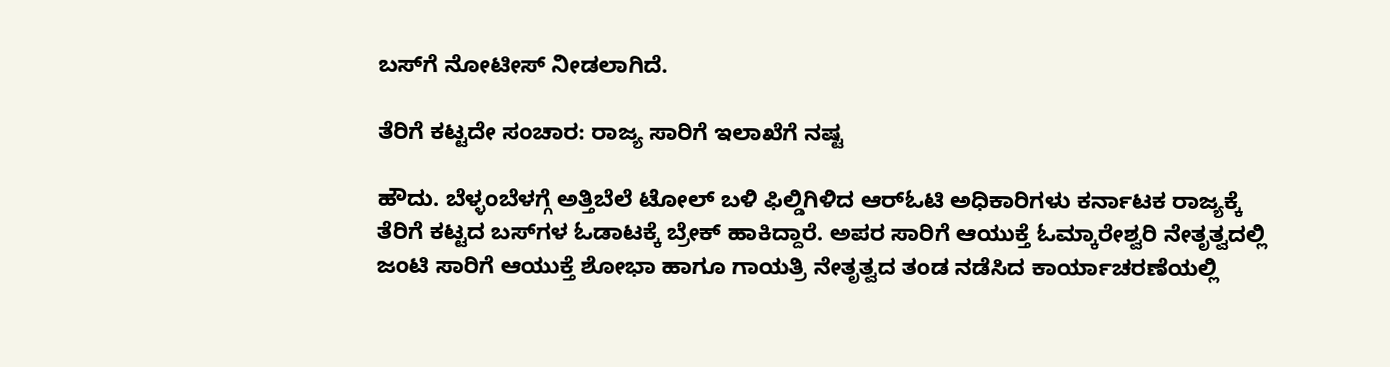ಬಸ್‌ಗೆ ನೋಟೀಸ್ ನೀಡಲಾಗಿದೆ.

ತೆರಿಗೆ ಕಟ್ಟದೇ ಸಂಚಾರ: ರಾಜ್ಯ ಸಾರಿಗೆ ಇಲಾಖೆಗೆ ನಷ್ಟ

ಹೌದು. ಬೆಳ್ಳಂಬೆಳಗ್ಗೆ ಅತ್ತಿಬೆಲೆ ಟೋಲ್ ಬಳಿ ಫಿಲ್ಡಿಗಿಳಿದ ಆರ್‌ಓಟಿ ಅಧಿಕಾರಿಗಳು ಕರ್ನಾಟಕ ರಾಜ್ಯಕ್ಕೆ ತೆರಿಗೆ ಕಟ್ಟದ ಬಸ್‌ಗಳ ಓಡಾಟಕ್ಕೆ ಬ್ರೇಕ್ ಹಾಕಿದ್ದಾರೆ. ಅಪರ ಸಾರಿಗೆ ಆಯುಕ್ತೆ ಓಮ್ಕಾರೇಶ್ವರಿ ನೇತೃತ್ವದಲ್ಲಿ ಜಂಟಿ ಸಾರಿಗೆ ಆಯುಕ್ತೆ ಶೋಭಾ ಹಾಗೂ ಗಾಯತ್ರಿ ನೇತೃತ್ವದ ತಂಡ ನಡೆಸಿದ ಕಾರ್ಯಾಚರಣೆಯಲ್ಲಿ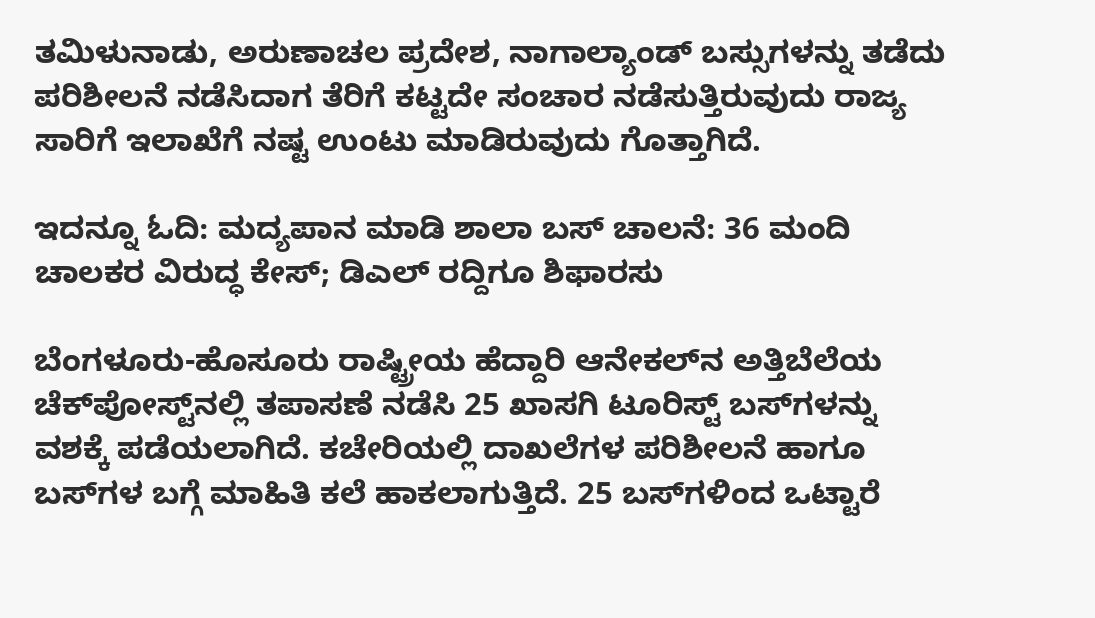ತಮಿಳುನಾಡು, ಅರುಣಾಚಲ ಪ್ರದೇಶ, ನಾಗಾಲ್ಯಾಂಡ್ ಬಸ್ಸುಗಳನ್ನು ತಡೆದು ಪರಿಶೀಲನೆ ನಡೆಸಿದಾಗ ತೆರಿಗೆ ಕಟ್ಟದೇ ಸಂಚಾರ ನಡೆಸುತ್ತಿರುವುದು ರಾಜ್ಯ ಸಾರಿಗೆ ಇಲಾಖೆಗೆ ನಷ್ಟ ಉಂಟು ಮಾಡಿರುವುದು ಗೊತ್ತಾಗಿದೆ.

ಇದನ್ನೂ ಓದಿ: ಮದ್ಯಪಾನ ಮಾಡಿ ಶಾಲಾ ಬಸ್ ಚಾಲನೆ: 36 ಮಂದಿ ಚಾಲಕರ ವಿರುದ್ಧ ಕೇಸ್; ಡಿಎಲ್ ರದ್ದಿಗೂ ಶಿಫಾರಸು

ಬೆಂಗಳೂರು-ಹೊಸೂರು ರಾಷ್ಟ್ರೀಯ ಹೆದ್ದಾರಿ ಆನೇಕಲ್‌ನ ಅತ್ತಿಬೆಲೆಯ ಚೆಕ್‌ಪೋಸ್ಟ್‌ನಲ್ಲಿ ತಪಾಸಣೆ ನಡೆಸಿ 25 ಖಾಸಗಿ ಟೂರಿಸ್ಟ್ ಬಸ್‌ಗಳನ್ನು ವಶಕ್ಕೆ ಪಡೆಯಲಾಗಿದೆ. ಕಚೇರಿಯಲ್ಲಿ ದಾಖಲೆಗಳ ಪರಿಶೀಲನೆ ಹಾಗೂ ಬಸ್‌ಗಳ ಬಗ್ಗೆ ಮಾಹಿತಿ ಕಲೆ ಹಾಕಲಾಗುತ್ತಿದೆ. 25 ಬಸ್‌ಗಳಿಂದ ಒಟ್ಟಾರೆ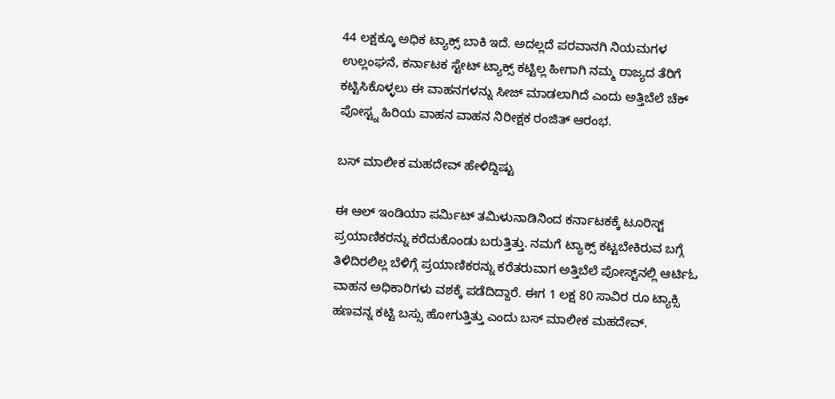44 ಲಕ್ಷಕ್ಕೂ ಅಧಿಕ ಟ್ಯಾಕ್ಸ್ ಬಾಕಿ ಇದೆ. ಅದಲ್ಲದೆ ಪರವಾನಗಿ ನಿಯಮಗಳ ಉಲ್ಲಂಘನೆ, ಕರ್ನಾಟಕ ಸ್ಟೇಟ್ ಟ್ಯಾಕ್ಸ್ ಕಟ್ಟಿಲ್ಲ ಹೀಗಾಗಿ ನಮ್ಮ ರಾಜ್ಯದ ತೆರಿಗೆ ಕಟ್ಟಿಸಿಕೊಳ್ಳಲು ಈ ವಾಹನಗಳನ್ನು ಸೀಜ್ ಮಾಡಲಾಗಿದೆ ಎಂದು ಅತ್ತಿಬೆಲೆ ಚೆಕ್ ಪೋಸ್ಟ್ನ ಹಿರಿಯ ವಾಹನ ವಾಹನ ನಿರೀಕ್ಷಕ ರಂಜಿತ್ ಆರಂಭ.

ಬಸ್ ಮಾಲೀಕ ಮಹದೇವ್ ಹೇಳಿದ್ದಿಷ್ಟು

ಈ ಆಲ್ ಇಂಡಿಯಾ ಪರ್ಮಿಟ್ ತಮಿಳುನಾಡಿನಿಂದ ಕರ್ನಾಟಕಕ್ಕೆ ಟೂರಿಸ್ಟ್ ಪ್ರಯಾಣಿಕರನ್ನು ಕರೆದುಕೊಂಡು ಬರುತ್ತಿತ್ತು. ನಮಗೆ ಟ್ಯಾಕ್ಸ್ ಕಟ್ಟಬೇಕಿರುವ ಬಗ್ಗೆ ತಿಳಿದಿರಲಿಲ್ಲ ಬೆಳಿಗ್ಗೆ ಪ್ರಯಾಣಿಕರನ್ನು ಕರೆತರುವಾಗ ಅತ್ತಿಬೆಲೆ ಪೋಸ್ಟ್‌ನಲ್ಲಿ ಆರ್ಟಿಓ ವಾಹನ ಅಧಿಕಾರಿಗಳು ವಶಕ್ಕೆ ಪಡೆದಿದ್ದಾರೆ. ಈಗ 1 ಲಕ್ಷ 80 ಸಾವಿರ ರೂ ಟ್ಯಾಕ್ಸಿ ಹಣವನ್ನ ಕಟ್ಟಿ ಬಸ್ಸು ಹೋಗುತ್ತಿತ್ತು ಎಂದು ಬಸ್ ಮಾಲೀಕ ಮಹದೇವ್.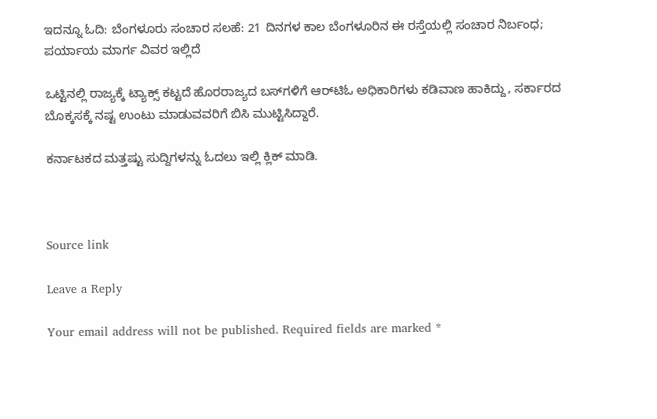ಇದನ್ನೂ ಓದಿ: ಬೆಂಗಳೂರು ಸಂಚಾರ ಸಲಹೆ: 21 ದಿನಗಳ ಕಾಲ ಬೆಂಗಳೂರಿನ ಈ ರಸ್ತೆಯಲ್ಲಿ ಸಂಚಾರ ನಿರ್ಬಂಧ; ಪರ್ಯಾಯ ಮಾರ್ಗ ವಿವರ ಇಲ್ಲಿದೆ

ಒಟ್ಟಿನಲ್ಲಿ ರಾಜ್ಯಕ್ಕೆ ಟ್ಯಾಕ್ಸ್ ಕಟ್ಟದೆ ಹೊರರಾಜ್ಯದ ಬಸ್‌ಗಳಿಗೆ ಆರ್‌ಟಿಓ ಅಧಿಕಾರಿಗಳು ಕಡಿವಾಣ ಹಾಕಿದ್ದು, ಸರ್ಕಾರದ ಬೊಕ್ಕಸಕ್ಕೆ ನಷ್ಟ ಉಂಟು ಮಾಡುವವರಿಗೆ ಬಿಸಿ ಮುಟ್ಟಿಸಿದ್ದಾರೆ.

ಕರ್ನಾಟಕದ ಮತ್ತಷ್ಟು ಸುದ್ದಿಗಳನ್ನು ಓದಲು ಇಲ್ಲಿ ಕ್ಲಿಕ್ ಮಾಡಿ.



Source link

Leave a Reply

Your email address will not be published. Required fields are marked *